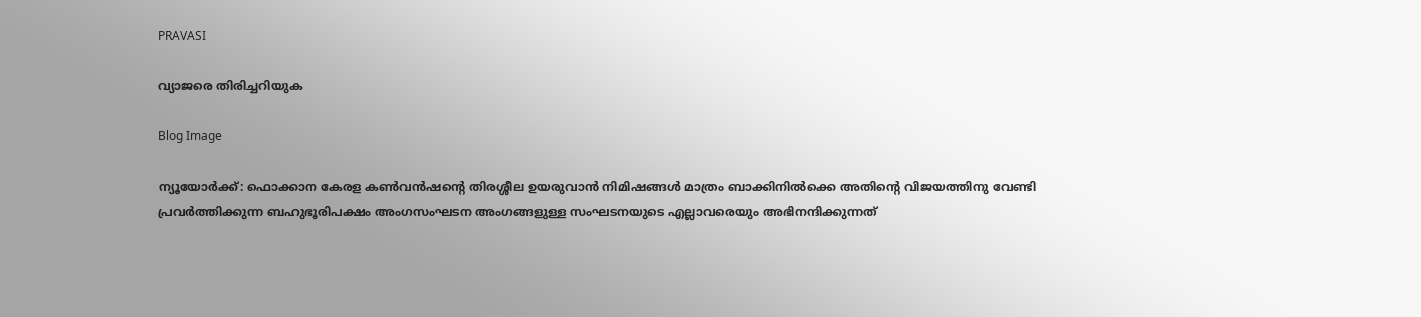PRAVASI

വ്യാജരെ തിരിച്ചറിയുക

Blog Image

ന്യൂയോര്‍ക്ക്: ഫൊക്കാന കേരള കണ്‍വന്‍ഷന്‍റെ തിരശ്ശീല ഉയരുവാന്‍ നിമിഷങ്ങള്‍ മാത്രം ബാക്കിനില്‍ക്കെ അതിന്‍റെ വിജയത്തിനു വേണ്ടി പ്രവര്‍ത്തിക്കുന്ന ബഹുഭൂരിപക്ഷം അംഗസംഘടന അംഗങ്ങളുള്ള സംഘടനയുടെ എല്ലാവരെയും അഭിനന്ദിക്കുന്നത്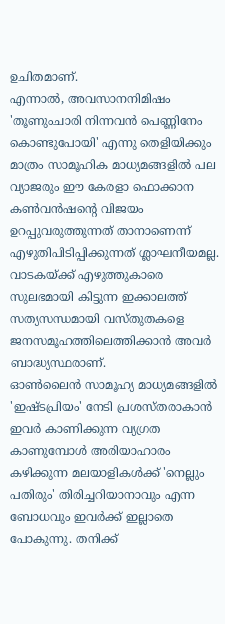ഉചിതമാണ്.
എന്നാല്‍, അവസാനനിമിഷം 'തൂണുംചാരി നിന്നവന്‍ പെണ്ണിനേം കൊണ്ടുപോയി' എന്നു തെളിയിക്കും മാത്രം സാമൂഹിക മാധ്യമങ്ങളില്‍ പല വ്യാജരും ഈ കേരളാ ഫൊക്കാന കണ്‍വന്‍ഷന്‍റെ വിജയം ഉറപ്പുവരുത്തുന്നത് താനാണെന്ന് എഴുതിപിടിപ്പിക്കുന്നത് ശ്ലാഘനീയമല്ല.
വാടകയ്ക്ക് എഴുത്തുകാരെ സുലഭമായി കിട്ടുന്ന ഇക്കാലത്ത് സത്യസന്ധമായി വസ്തുതകളെ ജനസമൂഹത്തിലെത്തിക്കാന്‍ അവര്‍ ബാദ്ധ്യസ്ഥരാണ്.
ഓണ്‍ലൈന്‍ സാമൂഹ്യ മാധ്യമങ്ങളില്‍ 'ഇഷ്ടപ്രിയം' നേടി പ്രശസ്തരാകാന്‍ ഇവര്‍ കാണിക്കുന്ന വ്യഗ്രത കാണുമ്പോള്‍ അരിയാഹാരം കഴിക്കുന്ന മലയാളികള്‍ക്ക് 'നെല്ലും പതിരും' തിരിച്ചറിയാനാവും എന്ന ബോധവും ഇവര്‍ക്ക് ഇല്ലാതെ പോകുന്നു. തനിക്ക്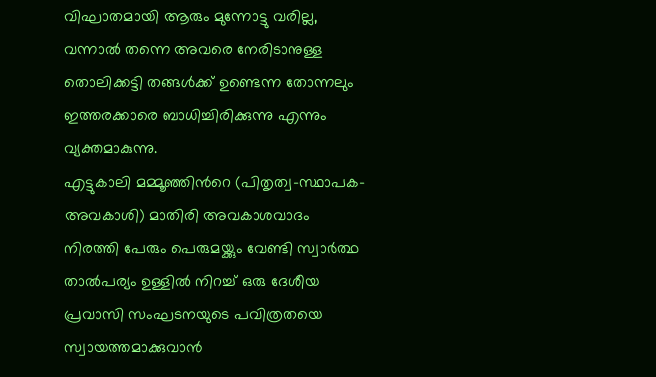വിഘാതമായി ആരും മുന്നോട്ടു വരില്ല, വന്നാല്‍ തന്നെ അവരെ നേരിടാനുള്ള തൊലിക്കട്ടി തങ്ങള്‍ക്ക് ഉണ്ടെന്ന തോന്നലും ഇത്തരക്കാരെ ബാധിച്ചിരിക്കുന്നു എന്നും വ്യക്തമാകുന്നു.
എട്ടുകാലി മമ്മൂഞ്ഞിന്‍റെ (പിതൃത്വ-സ്ഥാപക-അവകാശി) മാതിരി അവകാശവാദം നിരത്തി പേരും പെരുമയ്ക്കും വേണ്ടി സ്വാര്‍ത്ഥ താല്‍പര്യം ഉള്ളില്‍ നിറച്ച് ഒരു ദേശീയ പ്രവാസി സംഘടനയുടെ പവിത്രതയെ സ്വായത്തമാക്കുവാന്‍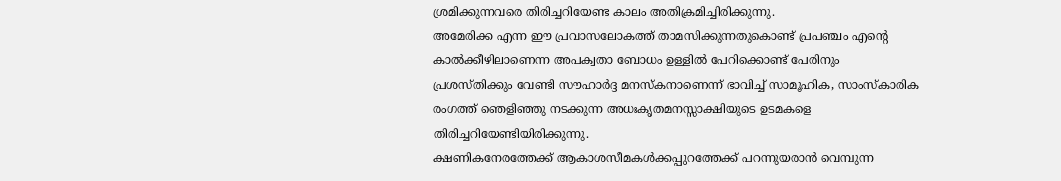ശ്രമിക്കുന്നവരെ തിരിച്ചറിയേണ്ട കാലം അതിക്രമിച്ചിരിക്കുന്നു.
അമേരിക്ക എന്ന ഈ പ്രവാസലോകത്ത് താമസിക്കുന്നതുകൊണ്ട് പ്രപഞ്ചം എന്‍റെ കാല്‍ക്കീഴിലാണെന്ന അപക്വതാ ബോധം ഉള്ളില്‍ പേറിക്കൊണ്ട് പേരിനും പ്രശസ്തിക്കും വേണ്ടി സൗഹാര്‍ദ്ദ മനസ്കനാണെന്ന് ഭാവിച്ച് സാമൂഹിക, സാംസ്കാരിക രംഗത്ത് ഞെളിഞ്ഞു നടക്കുന്ന അധഃകൃതമനസ്സാക്ഷിയുടെ ഉടമകളെ തിരിച്ചറിയേണ്ടിയിരിക്കുന്നു.
ക്ഷണികനേരത്തേക്ക് ആകാശസീമകള്‍ക്കപ്പുറത്തേക്ക് പറന്നുയരാന്‍ വെമ്പുന്ന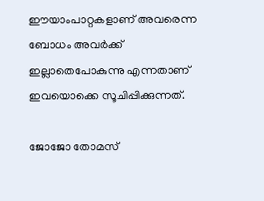ഈയാംപാറ്റകളാണ് അവരെന്ന ബോധം അവര്‍ക്ക് ഇല്ലാതെപോകുന്നു എന്നതാണ് ഇവയൊക്കെ സൂചിപ്പിക്കുന്നത്.

ജോജോ തോമസ്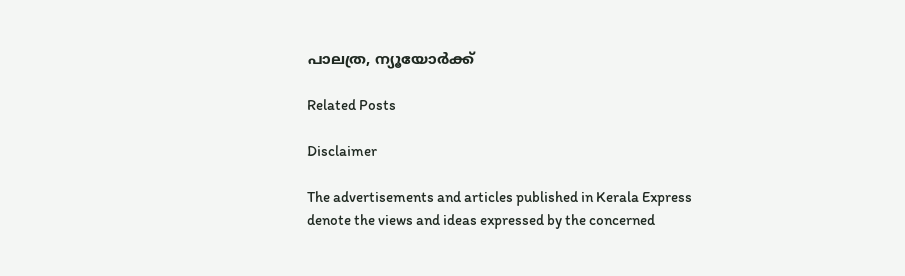പാലത്ര, ന്യൂയോര്‍ക്ക്

Related Posts

Disclaimer

The advertisements and articles published in Kerala Express denote the views and ideas expressed by the concerned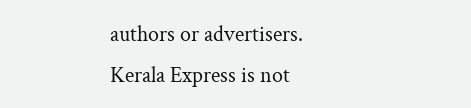authors or advertisers. Kerala Express is not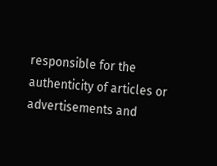responsible for the authenticity of articles or advertisements and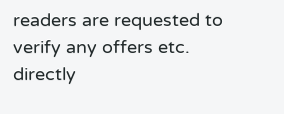readers are requested to verify any offers etc. directly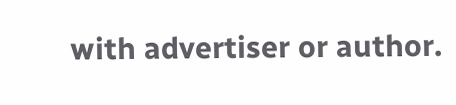with advertiser or author.